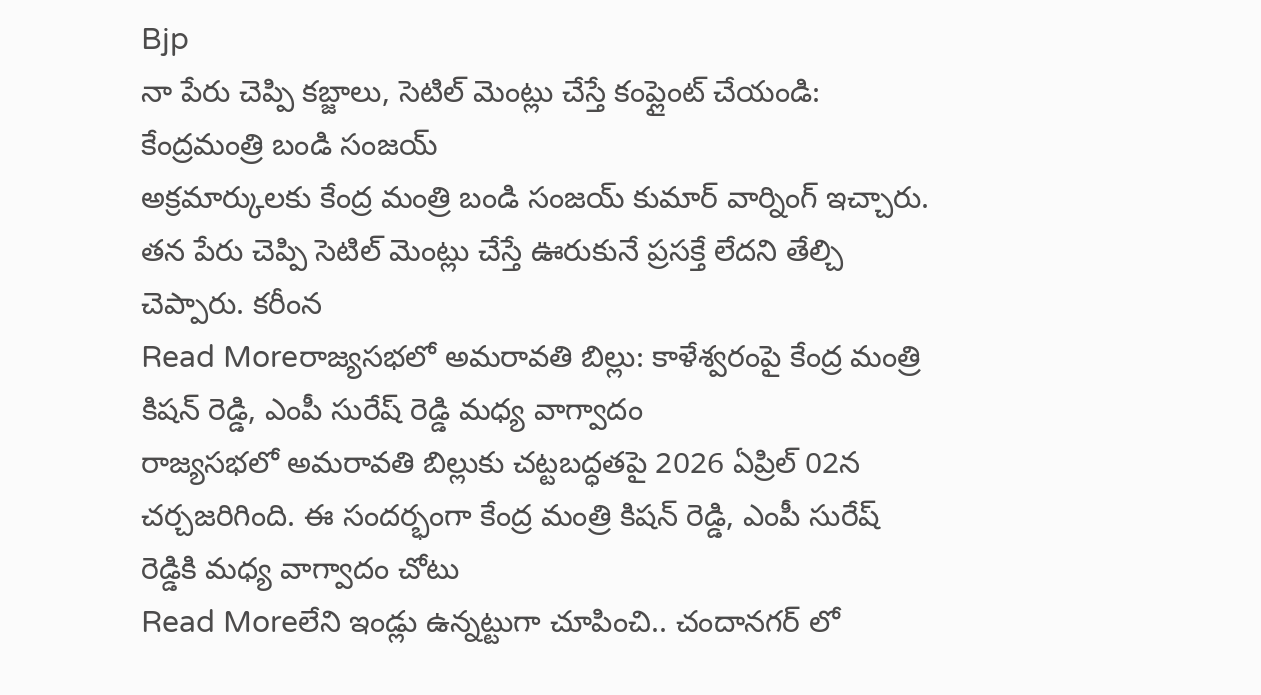Bjp
నా పేరు చెప్పి కబ్జాలు, సెటిల్ మెంట్లు చేస్తే కంప్లైంట్ చేయండి: కేంద్రమంత్రి బండి సంజయ్
అక్రమార్కులకు కేంద్ర మంత్రి బండి సంజయ్ కుమార్ వార్నింగ్ ఇచ్చారు. తన పేరు చెప్పి సెటిల్ మెంట్లు చేస్తే ఊరుకునే ప్రసక్తే లేదని తేల్చి చెప్పారు. కరీంన
Read Moreరాజ్యసభలో అమరావతి బిల్లు: కాళేశ్వరంపై కేంద్ర మంత్రి కిషన్ రెడ్డి, ఎంపీ సురేష్ రెడ్డి మధ్య వాగ్వాదం
రాజ్యసభలో అమరావతి బిల్లుకు చట్టబద్ధతపై 2026 ఏప్రిల్ 02న చర్చజరిగింది. ఈ సందర్భంగా కేంద్ర మంత్రి కిషన్ రెడ్డి, ఎంపీ సురేష్ రెడ్డికి మధ్య వాగ్వాదం చోటు
Read Moreలేని ఇండ్లు ఉన్నట్టుగా చూపించి.. చందానగర్ లో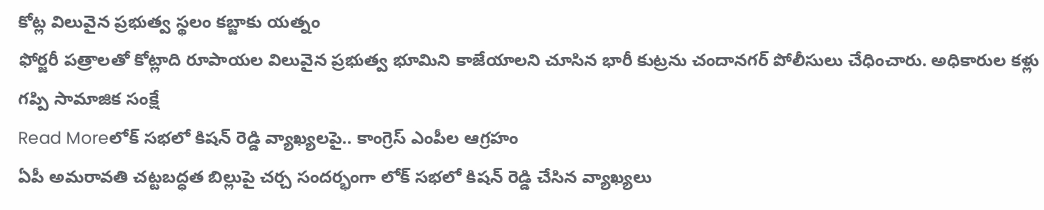కోట్ల విలువైన ప్రభుత్వ స్థలం కబ్జాకు యత్నం
ఫోర్జరీ పత్రాలతో కోట్లాది రూపాయల విలువైన ప్రభుత్వ భూమిని కాజేయాలని చూసిన భారీ కుట్రను చందానగర్ పోలీసులు చేధించారు. అధికారుల కళ్లు గప్పి సామాజిక సంక్షే
Read Moreలోక్ సభలో కిషన్ రెడ్డి వ్యాఖ్యలపై.. కాంగ్రెస్ ఎంపీల ఆగ్రహం
ఏపీ అమరావతి చట్టబద్ధత బిల్లుపై చర్చ సందర్భంగా లోక్ సభలో కిషన్ రెడ్డి చేసిన వ్యాఖ్యలు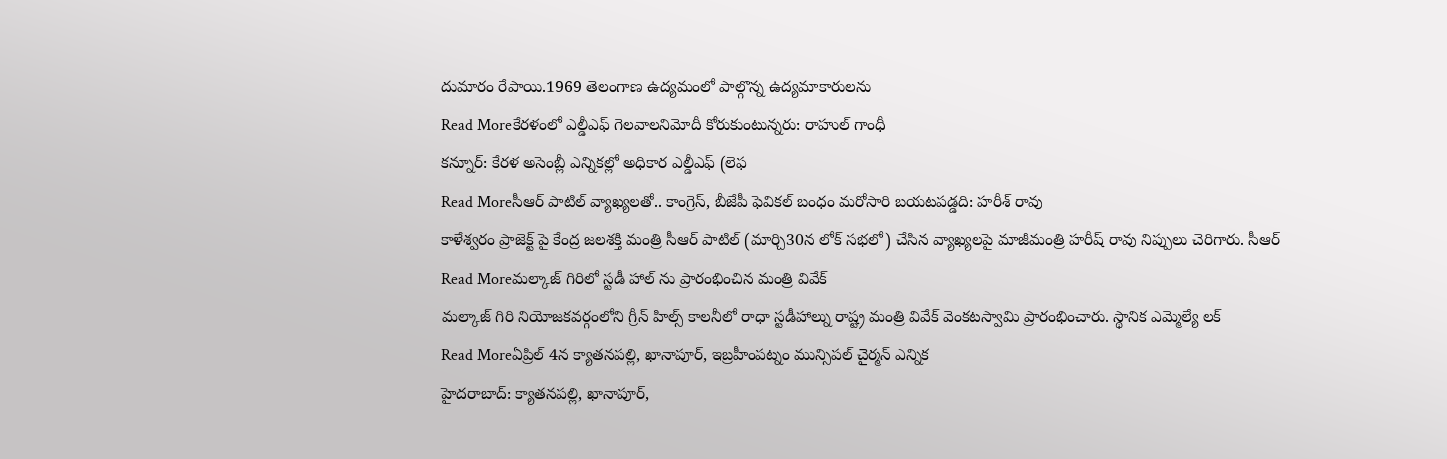దుమారం రేపాయి.1969 తెలంగాణ ఉద్యమంలో పాల్గొన్న ఉద్యమాకారులను
Read Moreకేరళంలో ఎల్డీఎఫ్ గెలవాలనిమోదీ కోరుకుంటున్నరు: రాహుల్ గాంధీ
కన్నూర్: కేరళ అసెంబ్లీ ఎన్నికల్లో అధికార ఎల్డీఎఫ్ (లెఫ
Read Moreసీఆర్ పాటిల్ వ్యాఖ్యలతో.. కాంగ్రెస్, బీజేపీ ఫెవికల్ బంధం మరోసారి బయటపడ్డది: హరీశ్ రావు
కాళేశ్వరం ప్రాజెక్ట్ పై కేంద్ర జలశక్తి మంత్రి సీఆర్ పాటిల్ (మార్చి30న లోక్ సభలో) చేసిన వ్యాఖ్యలపై మాజీమంత్రి హరీష్ రావు నిప్పులు చెరిగారు. సీఆర్
Read Moreమల్కాజ్ గిరిలో స్టడీ హాల్ ను ప్రారంభించిన మంత్రి వివేక్
మల్కాజ్ గిరి నియోజకవర్గంలోని గ్రీన్ హిల్స్ కాలనీలో రాధా స్టడీహాల్ను రాష్ట్ర మంత్రి వివేక్ వెంకటస్వామి ప్రారంభించారు. స్థానిక ఎమ్మెల్యే లక్
Read Moreఏప్రిల్ 4న క్యాతనపల్లి, ఖానాపూర్, ఇబ్రహీంపట్నం మున్సిపల్ చైర్మన్ ఎన్నిక
హైదరాబాద్: క్యాతనపల్లి, ఖానాపూర్,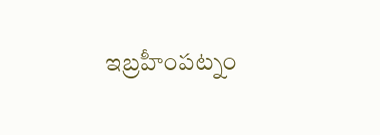ఇబ్రహీంపట్నం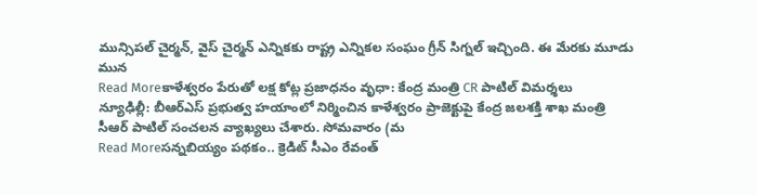మున్సిపల్ చైర్మన్, వైస్ చైర్మన్ ఎన్నికకు రాష్ట్ర ఎన్నికల సంఘం గ్రీన్ సిగ్నల్ ఇచ్చింది. ఈ మేరకు మూడు మున
Read Moreకాళేశ్వరం పేరుతో లక్ష కోట్ల ప్రజాధనం వృధా: కేంద్ర మంత్రి CR పాటిల్ విమర్శలు
న్యూఢిల్లీ: బీఆర్ఎస్ ప్రభుత్వ హయాంలో నిర్మించిన కాళేశ్వరం ప్రాజెక్టుపై కేంద్ర జలశక్తి శాఖ మంత్రి సీఆర్ పాటిల్ సంచలన వ్యాఖ్యలు చేశారు. సోమవారం (మ
Read Moreసన్నబియ్యం పథకం.. క్రెడిట్ సీఎం రేవంత్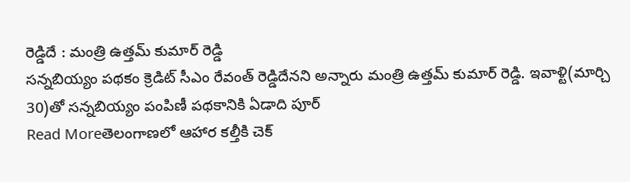రెడ్డిదే : మంత్రి ఉత్తమ్ కుమార్ రెడ్డి
సన్నబియ్యం పథకం క్రెడిట్ సీఎం రేవంత్ రెడ్డిదేనని అన్నారు మంత్రి ఉత్తమ్ కుమార్ రెడ్డి. ఇవాళ్టి(మార్చి 30)తో సన్నబియ్యం పంపిణీ పథకానికి ఏడాది పూర్
Read Moreతెలంగాణలో ఆహార కల్తీకి చెక్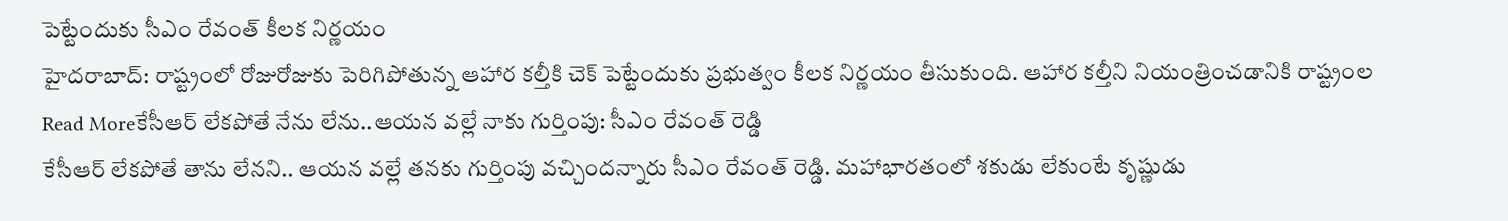పెట్టేందుకు సీఎం రేవంత్ కీలక నిర్ణయం
హైదరాబాద్: రాష్ట్రంలో రోజురోజుకు పెరిగిపోతున్న ఆహార కల్తీకి చెక్ పెట్టేందుకు ప్రభుత్వం కీలక నిర్ణయం తీసుకుంది. ఆహార కల్తీని నియంత్రించడానికి రాష్ట్రంల
Read Moreకేసీఆర్ లేకపోతే నేను లేను..ఆయన వల్లే నాకు గుర్తింపు: సీఎం రేవంత్ రెడ్డి
కేసీఆర్ లేకపోతే తాను లేనని.. ఆయన వల్లే తనకు గుర్తింపు వచ్చిందన్నారు సీఎం రేవంత్ రెడ్డి. మహాభారతంలో శకుడు లేకుంటే కృష్ణుడు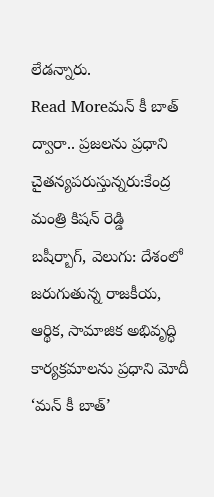లేడన్నారు.
Read Moreమన్ కీ బాత్ ద్వారా.. ప్రజలను ప్రధాని చైతన్యపరుస్తున్నరు:కేంద్ర మంత్రి కిషన్ రెడ్డి
బషీర్బాగ్, వెలుగు: దేశంలో జరుగుతున్న రాజకీయ, ఆర్థిక, సామాజిక అభివృద్ధి కార్యక్రమాలను ప్రధాని మోదీ ‘మన్ కీ బాత్’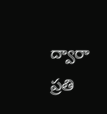ద్వారా ప్రతి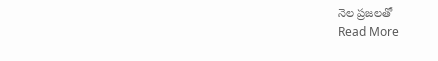నెల ప్రజలతో
Read More